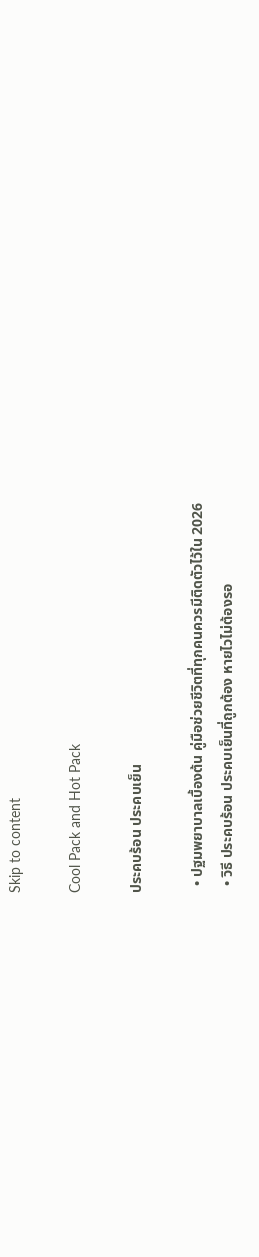Skip to content

Cool Pack and Hot Pack

ประคบร้อน ประคบเย็น

  • ปฐมพยาบาลเบื้องต้น คู่มือช่วยชีวิตที่ทุกคนควรมีติดตัวไว้ใน 2026
  • วิธี ประคบร้อน ประคบเย็นที่ถูกต้อง หายไวไม่ต้องรอ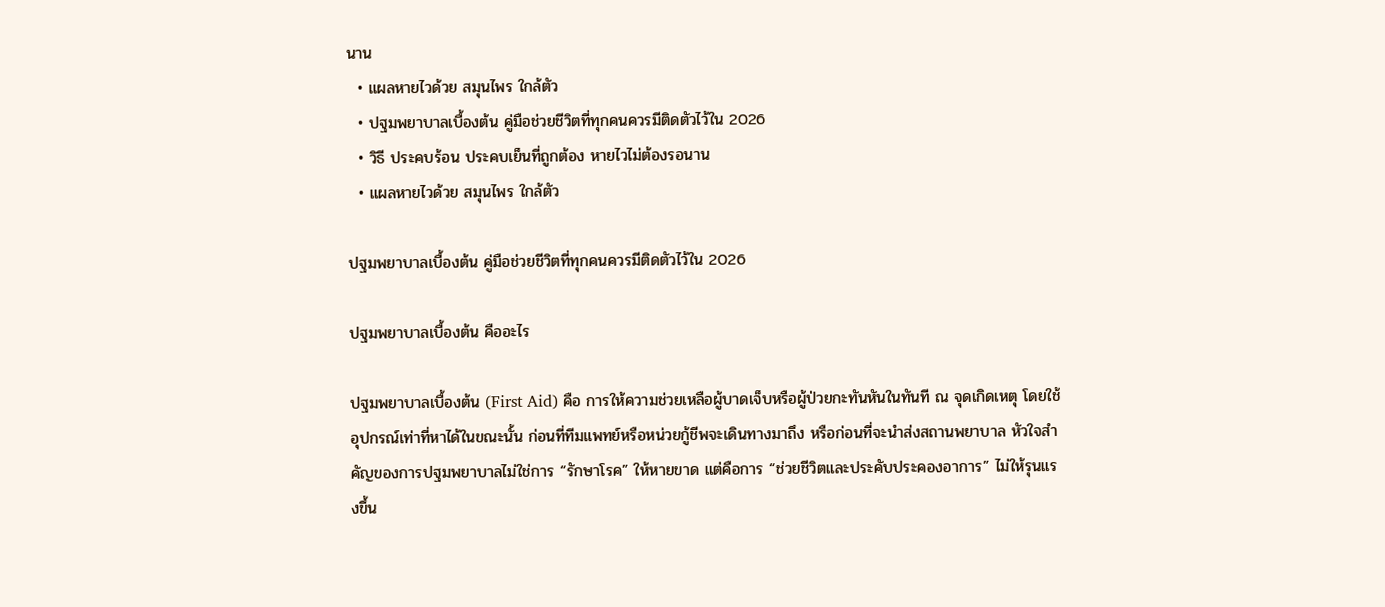นาน
  • แผลหายไวด้วย สมุนไพร ใกล้ตัว
  • ปฐมพยาบาลเบื้องต้น คู่มือช่วยชีวิตที่ทุกคนควรมีติดตัวไว้ใน 2026
  • วิธี ประคบร้อน ประคบเย็นที่ถูกต้อง หายไวไม่ต้องรอนาน
  • แผลหายไวด้วย สมุนไพร ใกล้ตัว

ปฐมพยาบาลเบื้องต้น คู่มือช่วยชีวิตที่ทุกคนควรมีติดตัวไว้ใน 2026

ปฐมพยาบาลเบื้องต้น คืออะไร

ปฐมพยาบาลเบื้องต้น (First Aid) คือ การให้ความช่วยเหลือผู้บาดเจ็บหรือผู้ป่วยกะทันหันในทันที ณ จุดเกิดเหตุ โดยใช้อุปกรณ์เท่าที่หาได้ในขณะนั้น ก่อนที่ทีมแพทย์หรือหน่วยกู้ชีพจะเดินทางมาถึง หรือก่อนที่จะนำส่งสถานพยาบาล หัวใจสำคัญของการปฐมพยาบาลไม่ใช่การ “รักษาโรค” ให้หายขาด แต่คือการ “ช่วยชีวิตและประคับประคองอาการ” ไม่ให้รุนแรงขึ้น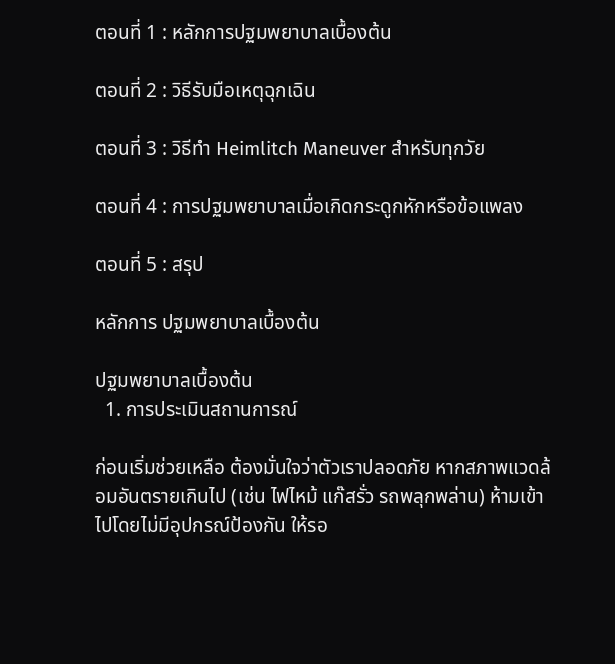ตอนที่ 1 : หลักการปฐมพยาบาลเบื้องต้น

ตอนที่ 2 : วิธีรับมือเหตุฉุกเฉิน

ตอนที่ 3 : วิธีทำ Heimlitch Maneuver สำหรับทุกวัย

ตอนที่ 4 : การปฐมพยาบาลเมื่อเกิดกระดูกหักหรือข้อแพลง

ตอนที่ 5 : สรุป

หลักการ ปฐมพยาบาลเบื้องต้น

ปฐมพยาบาลเบื้องต้น
  1. การประเมินสถานการณ์

ก่อนเริ่มช่วยเหลือ ต้องมั่นใจว่าตัวเราปลอดภัย หากสภาพแวดล้อมอันตรายเกินไป (เช่น ไฟไหม้ แก๊สรั่ว รถพลุกพล่าน) ห้ามเข้าไปโดยไม่มีอุปกรณ์ป้องกัน ให้รอ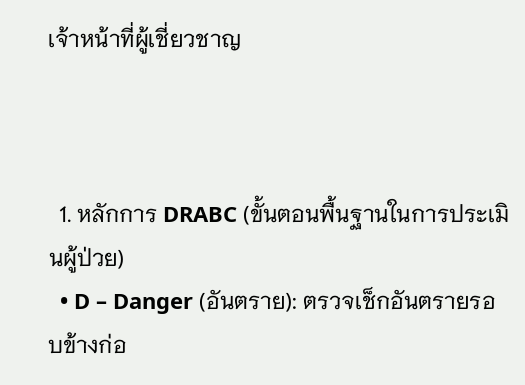เจ้าหน้าที่ผู้เชี่ยวชาญ



  1. หลักการ DRABC (ขั้นตอนพื้นฐานในการประเมินผู้ป่วย)
  • D – Danger (อันตราย): ตรวจเช็กอันตรายรอบข้างก่อ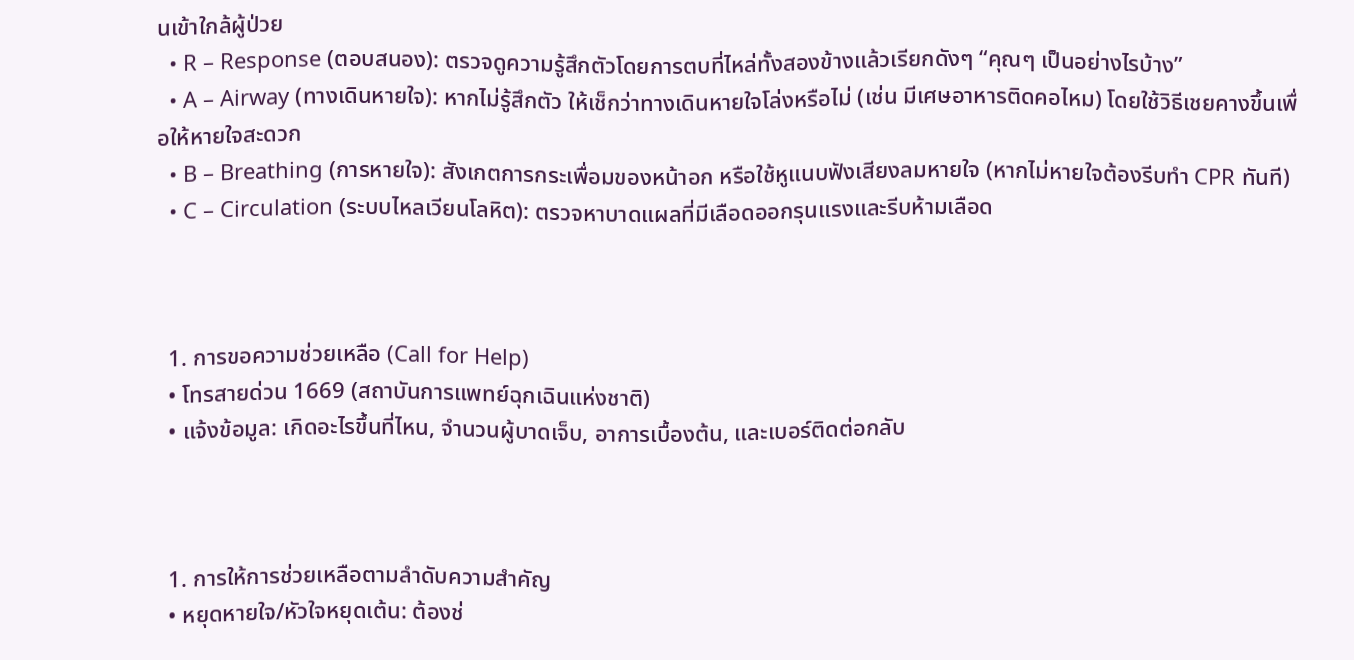นเข้าใกล้ผู้ป่วย
  • R – Response (ตอบสนอง): ตรวจดูความรู้สึกตัวโดยการตบที่ไหล่ทั้งสองข้างแล้วเรียกดังๆ “คุณๆ เป็นอย่างไรบ้าง”
  • A – Airway (ทางเดินหายใจ): หากไม่รู้สึกตัว ให้เช็กว่าทางเดินหายใจโล่งหรือไม่ (เช่น มีเศษอาหารติดคอไหม) โดยใช้วิธีเชยคางขึ้นเพื่อให้หายใจสะดวก
  • B – Breathing (การหายใจ): สังเกตการกระเพื่อมของหน้าอก หรือใช้หูแนบฟังเสียงลมหายใจ (หากไม่หายใจต้องรีบทำ CPR ทันที)
  • C – Circulation (ระบบไหลเวียนโลหิต): ตรวจหาบาดแผลที่มีเลือดออกรุนแรงและรีบห้ามเลือด



  1. การขอความช่วยเหลือ (Call for Help)
  • โทรสายด่วน 1669 (สถาบันการแพทย์ฉุกเฉินแห่งชาติ)
  • แจ้งข้อมูล: เกิดอะไรขึ้นที่ไหน, จำนวนผู้บาดเจ็บ, อาการเบื้องต้น, และเบอร์ติดต่อกลับ



  1. การให้การช่วยเหลือตามลำดับความสำคัญ
  • หยุดหายใจ/หัวใจหยุดเต้น: ต้องช่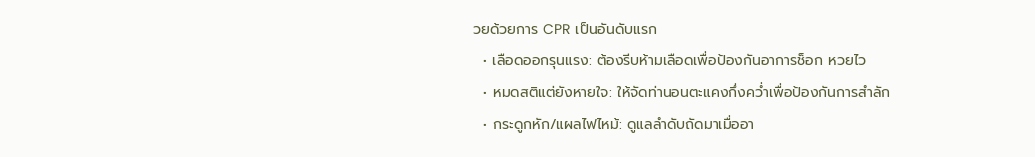วยด้วยการ CPR เป็นอันดับแรก
  • เลือดออกรุนแรง: ต้องรีบห้ามเลือดเพื่อป้องกันอาการช็อก หวยไว
  • หมดสติแต่ยังหายใจ: ให้จัดท่านอนตะแคงกึ่งคว่ำเพื่อป้องกันการสำลัก
  • กระดูกหัก/แผลไฟไหม้: ดูแลลำดับถัดมาเมื่ออา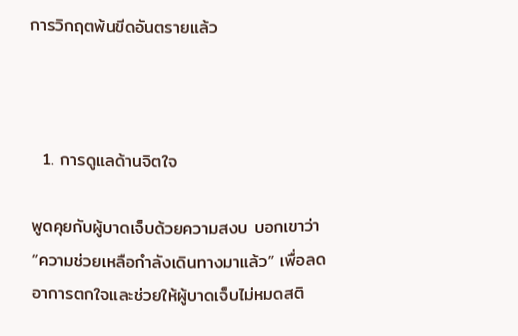การวิกฤตพ้นขีดอันตรายแล้ว



  1. การดูแลด้านจิตใจ

พูดคุยกับผู้บาดเจ็บด้วยความสงบ บอกเขาว่า “ความช่วยเหลือกำลังเดินทางมาแล้ว” เพื่อลดอาการตกใจและช่วยให้ผู้บาดเจ็บไม่หมดสติ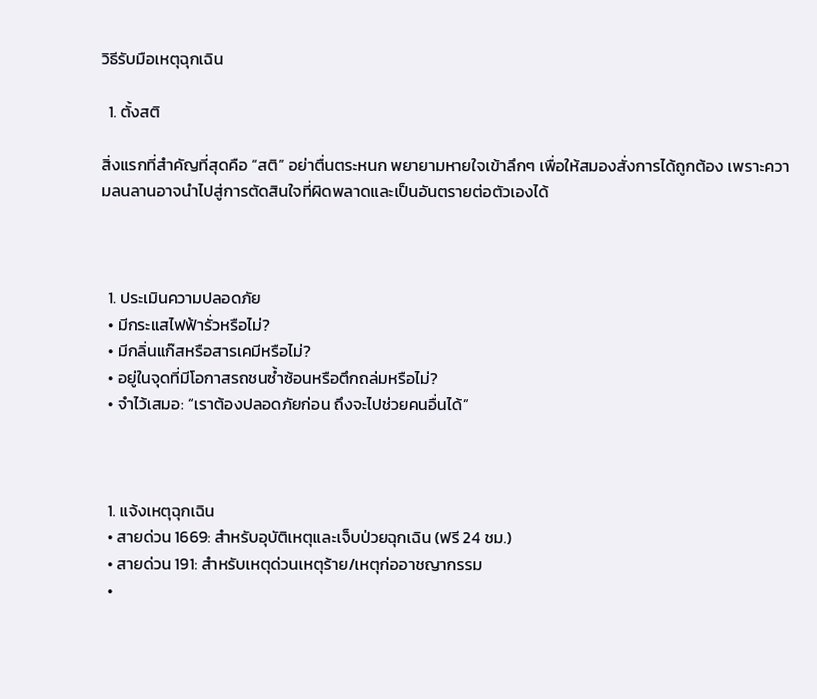วิธีรับมือเหตุฉุกเฉิน

  1. ตั้งสติ

สิ่งแรกที่สำคัญที่สุดคือ “สติ” อย่าตื่นตระหนก พยายามหายใจเข้าลึกๆ เพื่อให้สมองสั่งการได้ถูกต้อง เพราะความลนลานอาจนำไปสู่การตัดสินใจที่ผิดพลาดและเป็นอันตรายต่อตัวเองได้



  1. ประเมินความปลอดภัย
  • มีกระแสไฟฟ้ารั่วหรือไม่?
  • มีกลิ่นแก๊สหรือสารเคมีหรือไม่?
  • อยู่ในจุดที่มีโอกาสรถชนซ้ำซ้อนหรือตึกถล่มหรือไม่?
  • จำไว้เสมอ: “เราต้องปลอดภัยก่อน ถึงจะไปช่วยคนอื่นได้”



  1. แจ้งเหตุฉุกเฉิน
  • สายด่วน 1669: สำหรับอุบัติเหตุและเจ็บป่วยฉุกเฉิน (ฟรี 24 ชม.)
  • สายด่วน 191: สำหรับเหตุด่วนเหตุร้าย/เหตุก่ออาชญากรรม
  •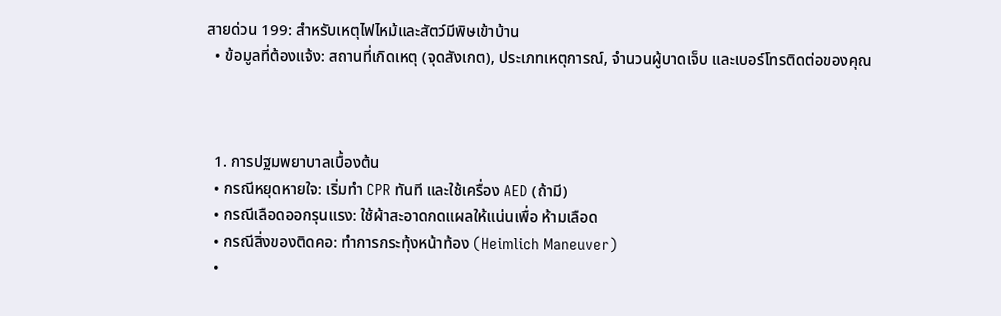สายด่วน 199: สำหรับเหตุไฟไหม้และสัตว์มีพิษเข้าบ้าน
  • ข้อมูลที่ต้องแจ้ง: สถานที่เกิดเหตุ (จุดสังเกต), ประเภทเหตุการณ์, จำนวนผู้บาดเจ็บ และเบอร์โทรติดต่อของคุณ



  1. การปฐมพยาบาลเบื้องต้น
  • กรณีหยุดหายใจ: เริ่มทำ CPR ทันที และใช้เครื่อง AED (ถ้ามี)
  • กรณีเลือดออกรุนแรง: ใช้ผ้าสะอาดกดแผลให้แน่นเพื่อ ห้ามเลือด
  • กรณีสิ่งของติดคอ: ทำการกระทุ้งหน้าท้อง (Heimlich Maneuver)
  •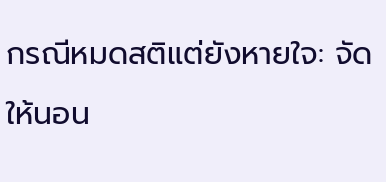กรณีหมดสติแต่ยังหายใจ: จัดให้นอน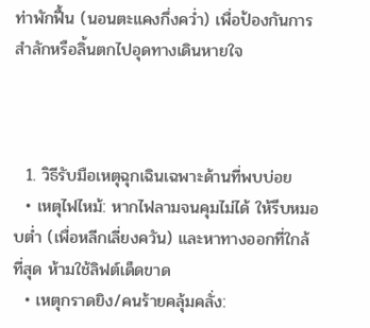ท่าพักฟื้น (นอนตะแคงกึ่งคว่ำ) เพื่อป้องกันการสำลักหรือลิ้นตกไปอุดทางเดินหายใจ



  1. วิธีรับมือเหตุฉุกเฉินเฉพาะด้านที่พบบ่อย
  • เหตุไฟไหม้: หากไฟลามจนคุมไม่ได้ ให้รีบหมอบต่ำ (เพื่อหลีกเลี่ยงควัน) และหาทางออกที่ใกล้ที่สุด ห้ามใช้ลิฟต์เด็ดขาด
  • เหตุกราดยิง/คนร้ายคลุ้มคลั่ง: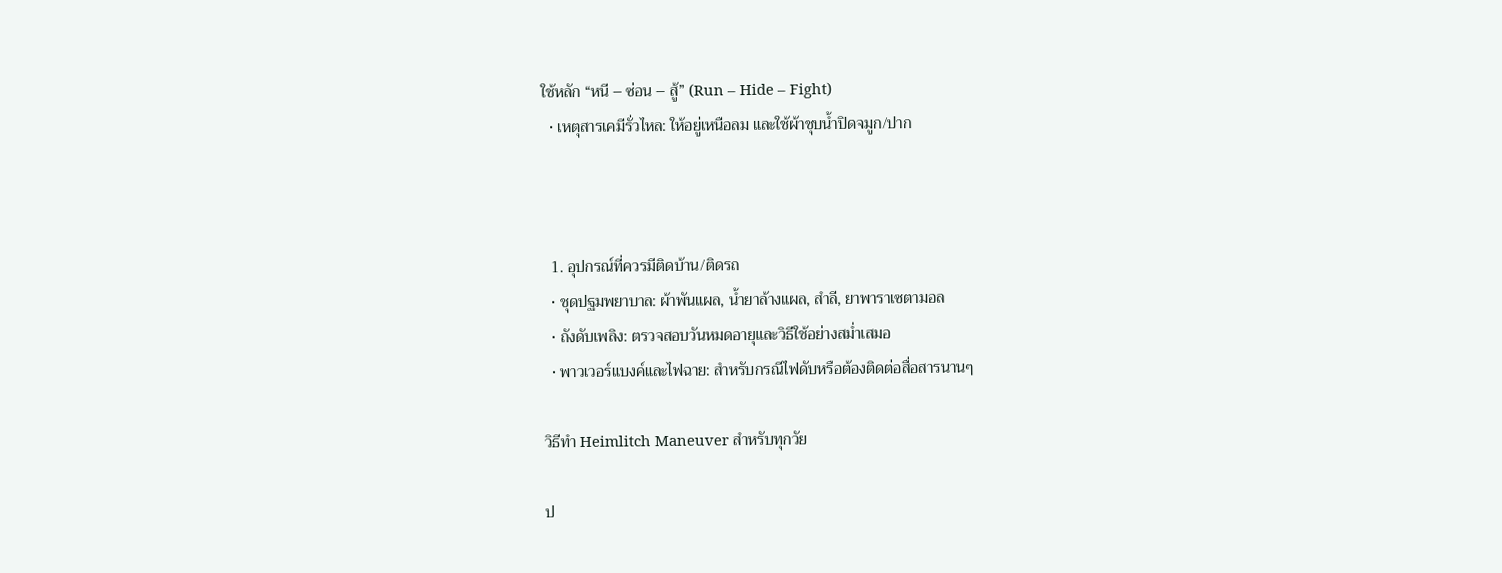ใช้หลัก “หนี – ซ่อน – สู้” (Run – Hide – Fight)
  • เหตุสารเคมีรั่วไหล: ให้อยู่เหนือลม และใช้ผ้าชุบน้ำปิดจมูก/ปาก



  1. อุปกรณ์ที่ควรมีติดบ้าน/ติดรถ
  • ชุดปฐมพยาบาล: ผ้าพันแผล, น้ำยาล้างแผล, สำลี, ยาพาราเซตามอล
  • ถังดับเพลิง: ตรวจสอบวันหมดอายุและวิธีใช้อย่างสม่ำเสมอ
  • พาวเวอร์แบงค์และไฟฉาย: สำหรับกรณีไฟดับหรือต้องติดต่อสื่อสารนานๆ

วิธีทำ Heimlitch Maneuver สำหรับทุกวัย

ป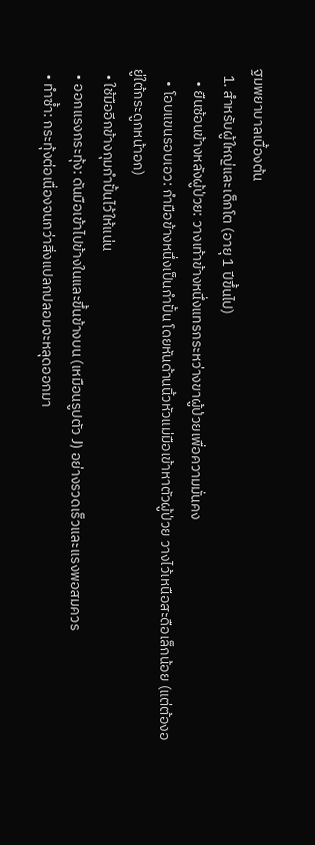ฐมพยาบาลเบื้องต้น
  1. สำหรับผู้ใหญ่และเด็กโต (อายุ 1 ปีขึ้นไป)
    • ยืนซ้อนข้างหลังผู้ป่วย: วางเท้าข้างหนึ่งแทรกระหว่างขาผู้ป่วยเพื่อความมั่นคง
    • โอบแขนรอบเอว: กำมือข้างหนึ่งเป็นกำปั้น โดยหันด้านนิ้วหัวแม่มือเข้าหาตัวผู้ป่วย วางไว้เหนือสะดือเล็กน้อย (แต่ต้องอยู่ใต้กระดูกหน้าอก)
  • ใช้มืออีกข้างกุมกำปั้นไว้ให้แน่น
  • ออกแรงกระทุ้ง: ดันมือเข้าไปข้างในและขึ้นข้างบน (เหมือนรูปตัว J) อย่างรวดเร็วและแรงพอสมควร
  • ทำซ้ำ: กระทุ้งต่อเนื่องจนกว่าสิ่งแปลกปลอมจะหลุดออกมา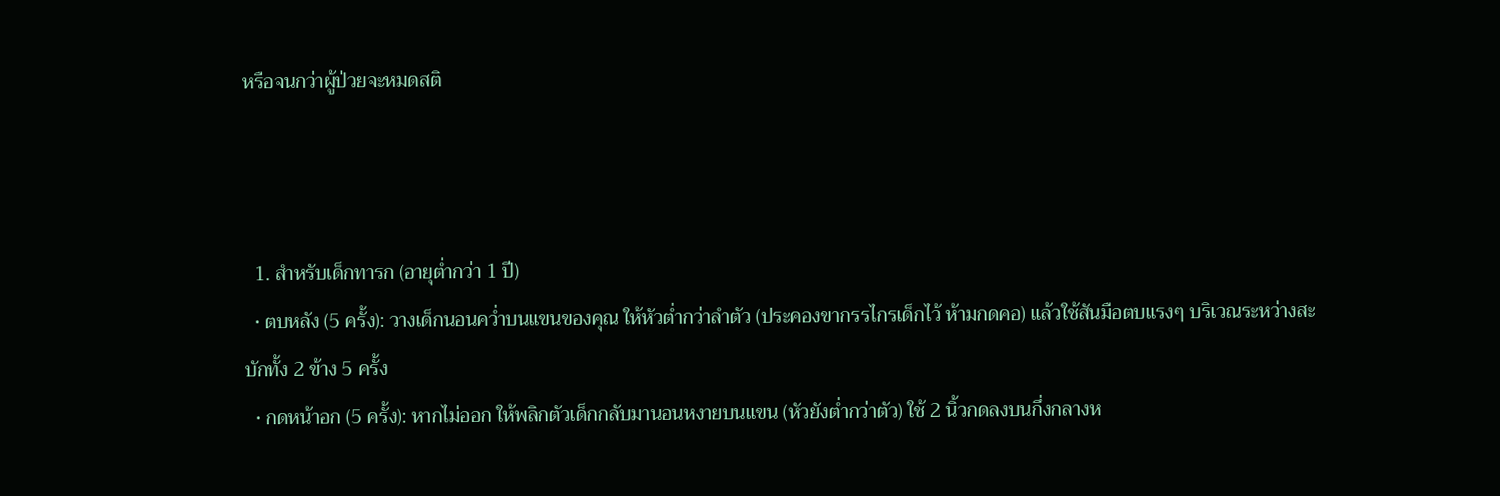หรือจนกว่าผู้ป่วยจะหมดสติ



  1. สำหรับเด็กทารก (อายุต่ำกว่า 1 ปี)
  • ตบหลัง (5 ครั้ง): วางเด็กนอนคว่ำบนแขนของคุณ ให้หัวต่ำกว่าลำตัว (ประคองขากรรไกรเด็กไว้ ห้ามกดคอ) แล้วใช้สันมือตบแรงๆ บริเวณระหว่างสะบักทั้ง 2 ข้าง 5 ครั้ง
  • กดหน้าอก (5 ครั้ง): หากไม่ออก ให้พลิกตัวเด็กกลับมานอนหงายบนแขน (หัวยังต่ำกว่าตัว) ใช้ 2 นิ้วกดลงบนกึ่งกลางห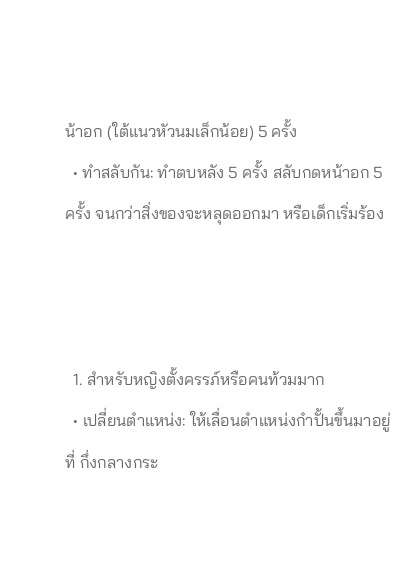น้าอก (ใต้แนวหัวนมเล็กน้อย) 5 ครั้ง
  • ทำสลับกัน: ทำตบหลัง 5 ครั้ง สลับกดหน้าอก 5 ครั้ง จนกว่าสิ่งของจะหลุดออกมา หรือเด็กเริ่มร้อง



  1. สำหรับหญิงตั้งครรภ์หรือคนท้วมมาก
  • เปลี่ยนตำแหน่ง: ให้เลื่อนตำแหน่งกำปั้นขึ้นมาอยู่ที่ กึ่งกลางกระ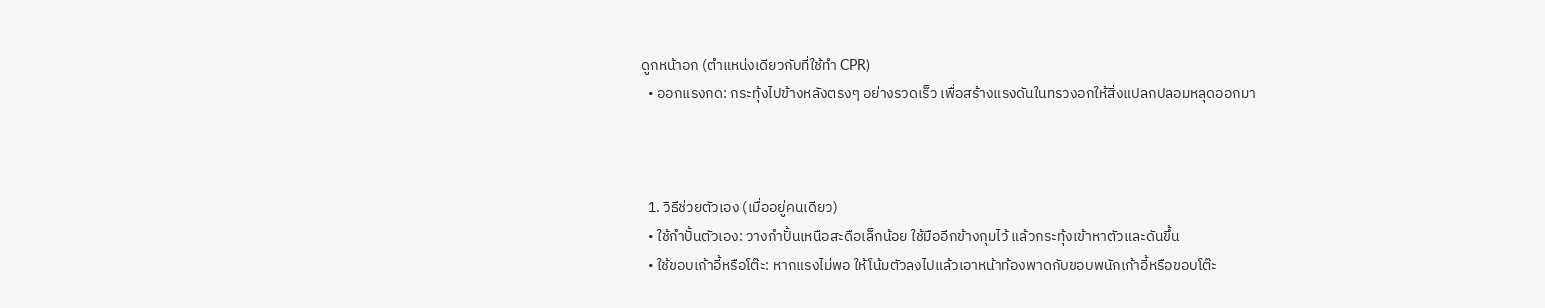ดูกหน้าอก (ตำแหน่งเดียวกับที่ใช้ทำ CPR)
  • ออกแรงกด: กระทุ้งไปข้างหลังตรงๆ อย่างรวดเร็ว เพื่อสร้างแรงดันในทรวงอกให้สิ่งแปลกปลอมหลุดออกมา



  1. วิธีช่วยตัวเอง (เมื่ออยู่คนเดียว)
  • ใช้กำปั้นตัวเอง: วางกำปั้นเหนือสะดือเล็กน้อย ใช้มืออีกข้างกุมไว้ แล้วกระทุ้งเข้าหาตัวและดันขึ้น
  • ใช้ขอบเก้าอี้หรือโต๊ะ: หากแรงไม่พอ ให้โน้มตัวลงไปแล้วเอาหน้าท้องพาดกับขอบพนักเก้าอี้หรือขอบโต๊ะ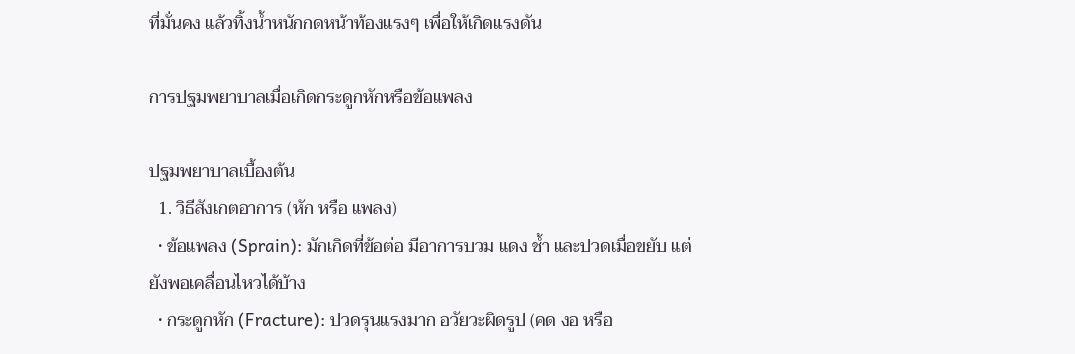ที่มั่นคง แล้วทิ้งน้ำหนักกดหน้าท้องแรงๆ เพื่อให้เกิดแรงดัน

การปฐมพยาบาลเมื่อเกิดกระดูกหักหรือข้อแพลง

ปฐมพยาบาลเบื้องต้น
  1. วิธีสังเกตอาการ (หัก หรือ แพลง)
  • ข้อแพลง (Sprain): มักเกิดที่ข้อต่อ มีอาการบวม แดง ช้ำ และปวดเมื่อขยับ แต่ยังพอเคลื่อนไหวได้บ้าง
  • กระดูกหัก (Fracture): ปวดรุนแรงมาก อวัยวะผิดรูป (คด งอ หรือ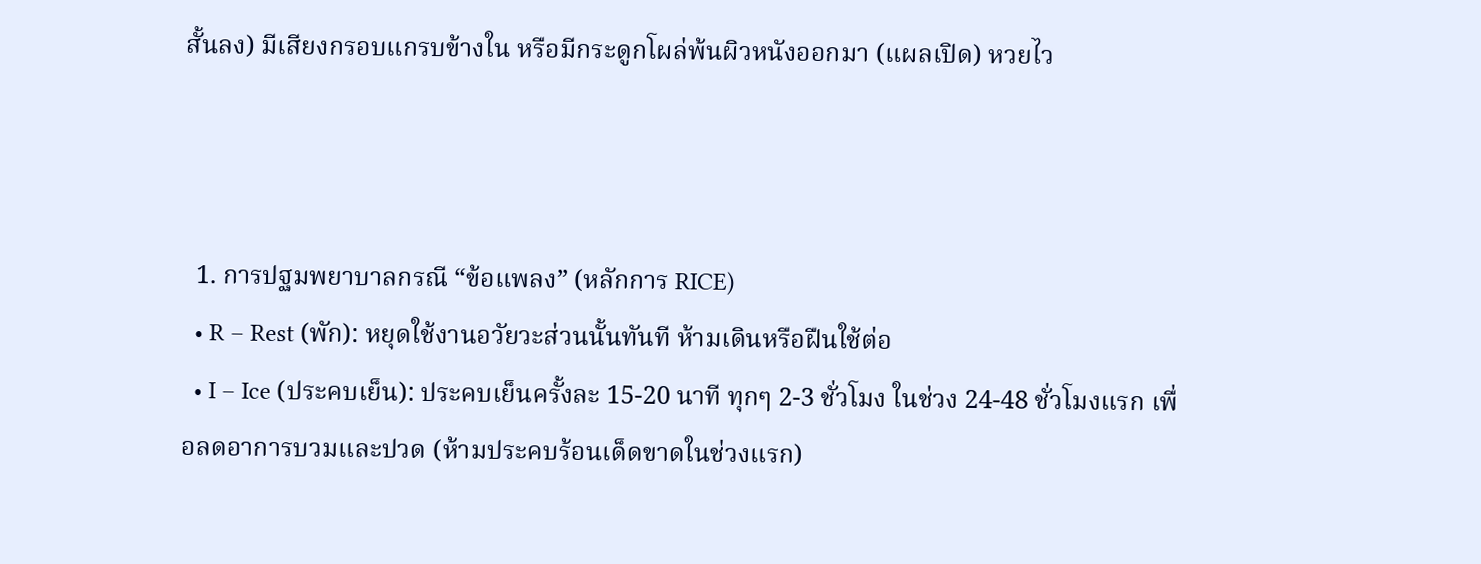สั้นลง) มีเสียงกรอบแกรบข้างใน หรือมีกระดูกโผล่พ้นผิวหนังออกมา (แผลเปิด) หวยไว



  1. การปฐมพยาบาลกรณี “ข้อแพลง” (หลักการ RICE)
  • R – Rest (พัก): หยุดใช้งานอวัยวะส่วนนั้นทันที ห้ามเดินหรือฝืนใช้ต่อ
  • I – Ice (ประคบเย็น): ประคบเย็นครั้งละ 15-20 นาที ทุกๆ 2-3 ชั่วโมง ในช่วง 24-48 ชั่วโมงแรก เพื่อลดอาการบวมและปวด (ห้ามประคบร้อนเด็ดขาดในช่วงแรก)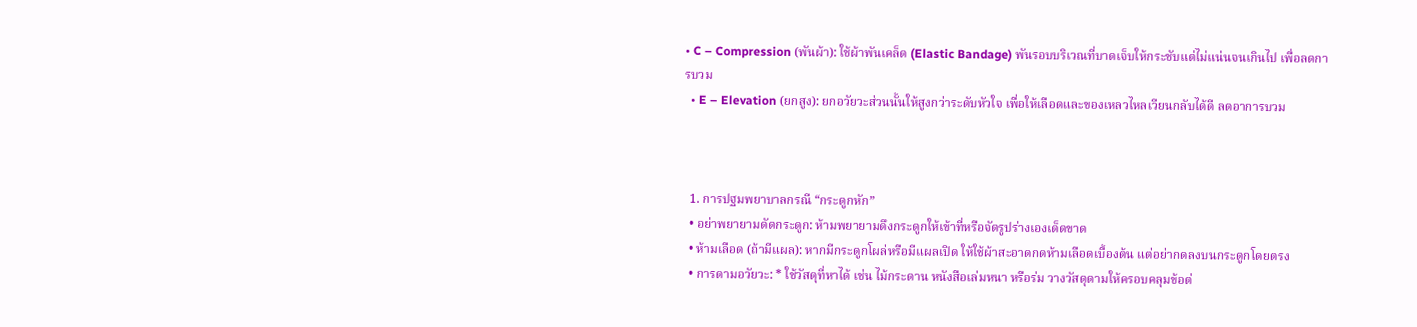• C – Compression (พันผ้า): ใช้ผ้าพันเคล็ด (Elastic Bandage) พันรอบบริเวณที่บาดเจ็บให้กระชับแต่ไม่แน่นจนเกินไป เพื่อลดการบวม
  • E – Elevation (ยกสูง): ยกอวัยวะส่วนนั้นให้สูงกว่าระดับหัวใจ เพื่อให้เลือดและของเหลวไหลเวียนกลับได้ดี ลดอาการบวม



  1. การปฐมพยาบาลกรณี “กระดูกหัก”
  • อย่าพยายามดัดกระดูก: ห้ามพยายามดึงกระดูกให้เข้าที่หรือจัดรูปร่างเองเด็ดขาด
  • ห้ามเลือด (ถ้ามีแผล): หากมีกระดูกโผล่หรือมีแผลเปิด ให้ใช้ผ้าสะอาดกดห้ามเลือดเบื้องต้น แต่อย่ากดลงบนกระดูกโดยตรง
  • การดามอวัยวะ: * ใช้วัสดุที่หาได้ เช่น ไม้กระดาน หนังสือเล่มหนา หรือร่ม วางวัสดุดามให้ครอบคลุมข้อต่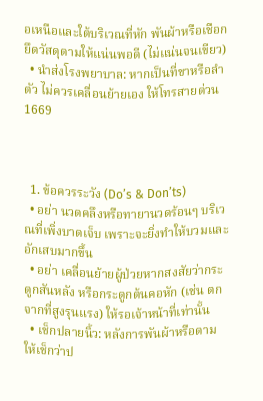อเหนือและใต้บริเวณที่หัก พันผ้าหรือเชือกยึดวัสดุดามให้แน่นพอดี (ไม่แน่นจนเขียว)
  • นำส่งโรงพยาบาล: หากเป็นที่ขาหรือลำตัว ไม่ควรเคลื่อนย้ายเอง ให้โทรสายด่วน 1669



  1. ข้อควรระวัง (Do’s & Don’ts)
  • อย่า นวดคลึงหรือทายานวดร้อนๆ บริเวณที่เพิ่งบาดเจ็บ เพราะจะยิ่งทำให้บวมและอักเสบมากขึ้น
  • อย่า เคลื่อนย้ายผู้ป่วยหากสงสัยว่ากระดูกสันหลัง หรือกระดูกต้นคอหัก (เช่น ตกจากที่สูงรุนแรง) ให้รอเจ้าหน้าที่เท่านั้น
  • เช็กปลายนิ้ว: หลังการพันผ้าหรือดาม ให้เช็กว่าป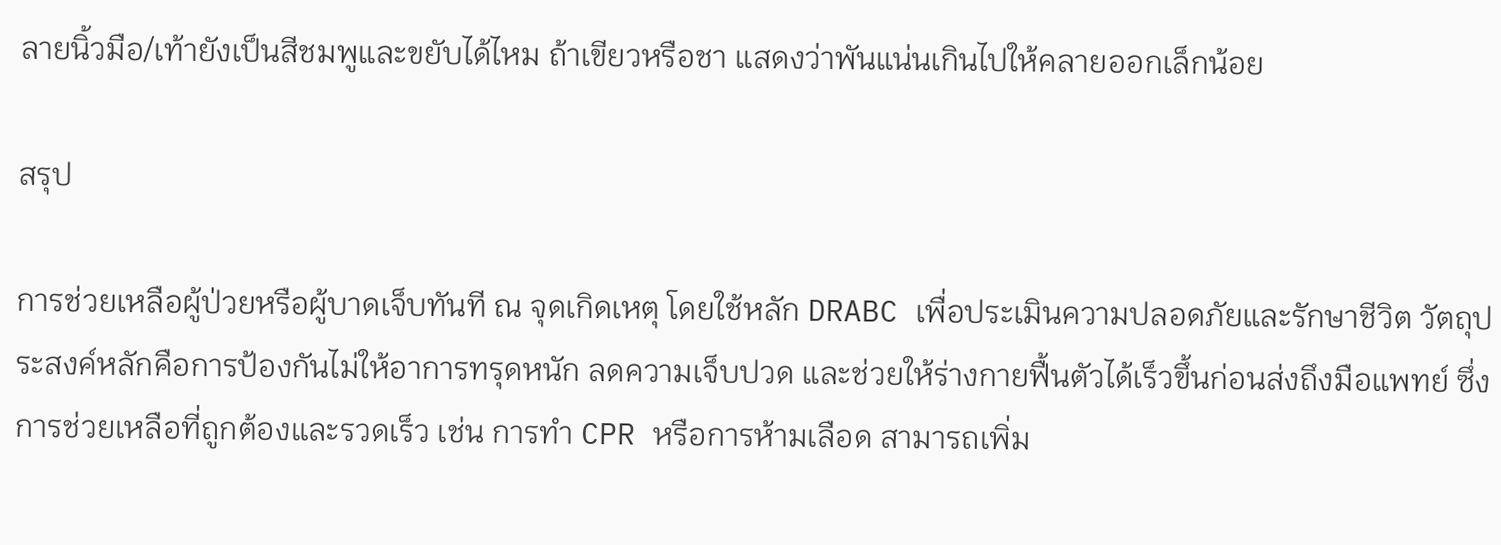ลายนิ้วมือ/เท้ายังเป็นสีชมพูและขยับได้ไหม ถ้าเขียวหรือชา แสดงว่าพันแน่นเกินไปให้คลายออกเล็กน้อย

สรุป

การช่วยเหลือผู้ป่วยหรือผู้บาดเจ็บทันที ณ จุดเกิดเหตุ โดยใช้หลัก DRABC เพื่อประเมินความปลอดภัยและรักษาชีวิต วัตถุประสงค์หลักคือการป้องกันไม่ให้อาการทรุดหนัก ลดความเจ็บปวด และช่วยให้ร่างกายฟื้นตัวได้เร็วขึ้นก่อนส่งถึงมือแพทย์ ซึ่งการช่วยเหลือที่ถูกต้องและรวดเร็ว เช่น การทำ CPR หรือการห้ามเลือด สามารถเพิ่ม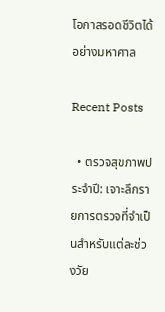โอกาสรอดชีวิตได้อย่างมหาศาล

Recent Posts

  • ตรวจสุขภาพประจำปี: เจาะลึกรายการตรวจที่จำเป็นสำหรับแต่ละช่วงวัย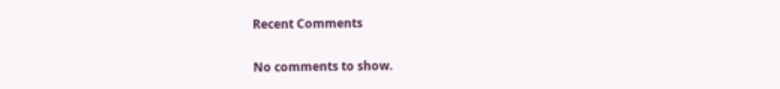Recent Comments

No comments to show.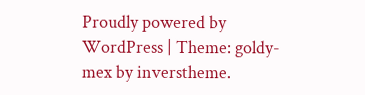Proudly powered by WordPress | Theme: goldy-mex by inverstheme.